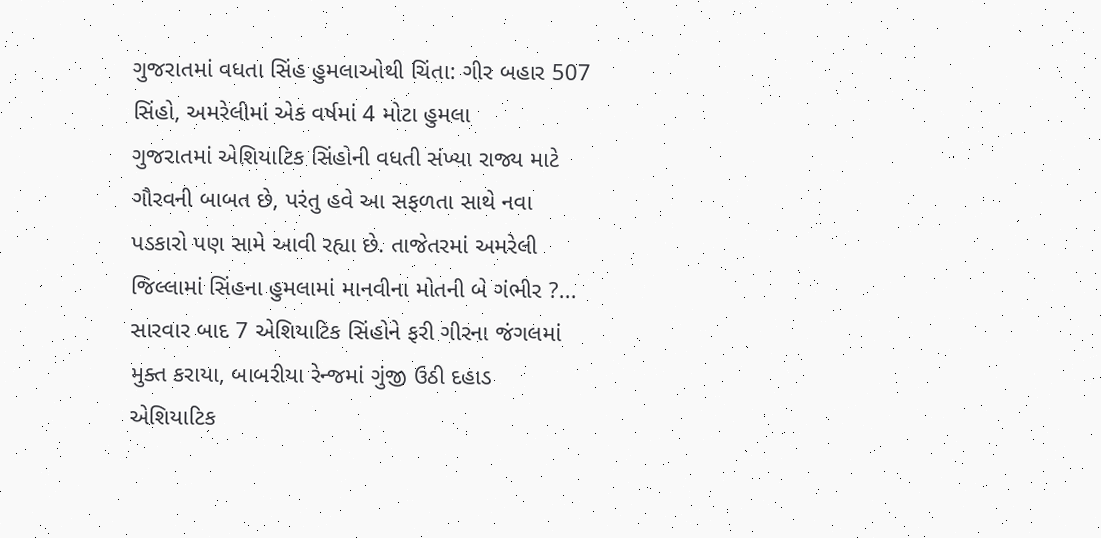ગુજરાતમાં વધતા સિંહ હુમલાઓથી ચિંતા: ગીર બહાર 507 સિંહો, અમરેલીમાં એક વર્ષમાં 4 મોટા હુમલા
ગુજરાતમાં એશિયાટિક સિંહોની વધતી સંખ્યા રાજ્ય માટે ગૌરવની બાબત છે, પરંતુ હવે આ સફળતા સાથે નવા પડકારો પણ સામે આવી રહ્યા છે. તાજેતરમાં અમરેલી જિલ્લામાં સિંહના હુમલામાં માનવીના મોતની બે ગંભીર ?...
સારવાર બાદ 7 એશિયાટિક સિંહોને ફરી ગીરના જંગલમાં મુક્ત કરાયા, બાબરીયા રેન્જમાં ગુંજી ઉઠી દહાડ
એશિયાટિક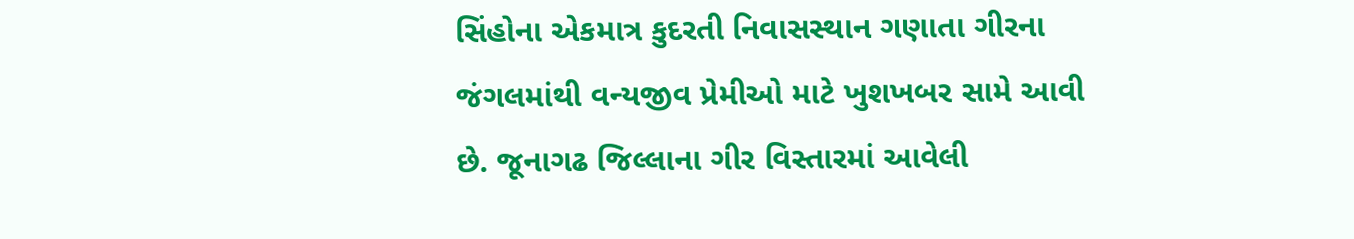સિંહોના એકમાત્ર કુદરતી નિવાસસ્થાન ગણાતા ગીરના જંગલમાંથી વન્યજીવ પ્રેમીઓ માટે ખુશખબર સામે આવી છે. જૂનાગઢ જિલ્લાના ગીર વિસ્તારમાં આવેલી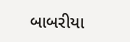બાબરીયા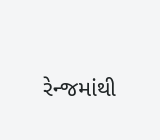રેન્જમાંથી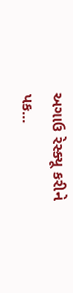અગાઉ રેસ્ક્યૂ કરીને પક...